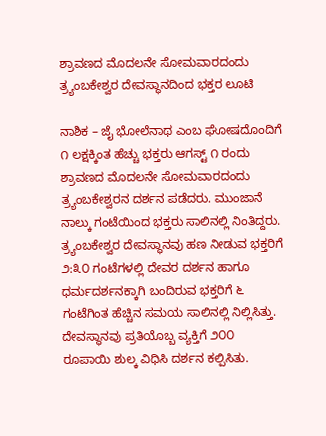ಶ್ರಾವಣದ ಮೊದಲನೇ ಸೋಮವಾರದಂದು ತ್ರ್ಯಂಬಕೇಶ್ವರ ದೇವಸ್ಥಾನದಿಂದ ಭಕ್ತರ ಲೂಟಿ

ನಾಶಿಕ – ಜೈ ಭೋಲೆನಾಥ ಎಂಬ ಘೋಷದೊಂದಿಗೆ ೧ ಲಕ್ಷಕ್ಕಿಂತ ಹೆಚ್ಚು ಭಕ್ತರು ಆಗಸ್ಟ್ ೧ ರಂದು ಶ್ರಾವಣದ ಮೊದಲನೇ ಸೋಮವಾರದಂದು ತ್ರ್ಯಂಬಕೇಶ್ವರನ ದರ್ಶನ ಪಡೆದರು. ಮುಂಜಾನೆ ನಾಲ್ಕು ಗಂಟೆಯಿಂದ ಭಕ್ತರು ಸಾಲಿನಲ್ಲಿ ನಿಂತಿದ್ದರು. ತ್ರ್ಯಂಬಕೇಶ್ವರ ದೇವಸ್ಥಾನವು ಹಣ ನೀಡುವ ಭಕ್ತರಿಗೆ ೨:೩೦ ಗಂಟೆಗಳಲ್ಲಿ ದೇವರ ದರ್ಶನ ಹಾಗೂ ಧರ್ಮದರ್ಶನಕ್ಕಾಗಿ ಬಂದಿರುವ ಭಕ್ತರಿಗೆ ೬ ಗಂಟೆಗಿಂತ ಹೆಚ್ಚಿನ ಸಮಯ ಸಾಲಿನಲ್ಲಿ ನಿಲ್ಲಿಸಿತ್ತು. ದೇವಸ್ಥಾನವು ಪ್ರತಿಯೊಬ್ಬ ವ್ಯಕ್ತಿಗೆ ೨೦೦ ರೂಪಾಯಿ ಶುಲ್ಕ ವಿಧಿಸಿ ದರ್ಶನ ಕಲ್ಪಿಸಿತು.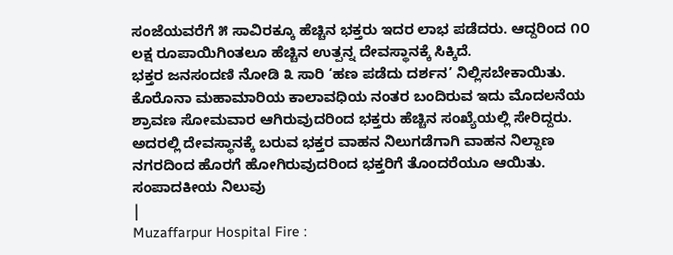ಸಂಜೆಯವರೆಗೆ ೫ ಸಾವಿರಕ್ಕೂ ಹೆಚ್ಚಿನ ಭಕ್ತರು ಇದರ ಲಾಭ ಪಡೆದರು. ಆದ್ದರಿಂದ ೧೦ ಲಕ್ಷ ರೂಪಾಯಿಗಿಂತಲೂ ಹೆಚ್ಚಿನ ಉತ್ಪನ್ನ ದೇವಸ್ಥಾನಕ್ಕೆ ಸಿಕ್ಕಿದೆ.
ಭಕ್ತರ ಜನಸಂದಣಿ ನೋಡಿ ೩ ಸಾರಿ ‘ಹಣ ಪಡೆದು ದರ್ಶನ’ ನಿಲ್ಲಿಸಬೇಕಾಯಿತು. ಕೊರೊನಾ ಮಹಾಮಾರಿಯ ಕಾಲಾವಧಿಯ ನಂತರ ಬಂದಿರುವ ಇದು ಮೊದಲನೆಯ ಶ್ರಾವಣ ಸೋಮವಾರ ಆಗಿರುವುದರಿಂದ ಭಕ್ತರು ಹೆಚ್ಚಿನ ಸಂಖ್ಯೆಯಲ್ಲಿ ಸೇರಿದ್ದರು. ಅದರಲ್ಲಿ ದೇವಸ್ಥಾನಕ್ಕೆ ಬರುವ ಭಕ್ತರ ವಾಹನ ನಿಲುಗಡೆಗಾಗಿ ವಾಹನ ನಿಲ್ದಾಣ ನಗರದಿಂದ ಹೊರಗೆ ಹೋಗಿರುವುದರಿಂದ ಭಕ್ತರಿಗೆ ತೊಂದರೆಯೂ ಆಯಿತು.
ಸಂಪಾದಕೀಯ ನಿಲುವು
|
Muzaffarpur Hospital Fire :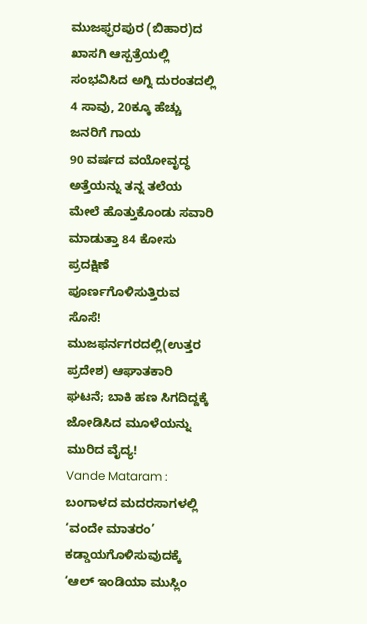ಮುಜಫ್ಫರಪುರ (ಬಿಹಾರ)ದ ಖಾಸಗಿ ಆಸ್ಪತ್ರೆಯಲ್ಲಿ ಸಂಭವಿಸಿದ ಅಗ್ನಿ ದುರಂತದಲ್ಲಿ 4 ಸಾವು, 20ಕ್ಕೂ ಹೆಚ್ಚು ಜನರಿಗೆ ಗಾಯ
90 ವರ್ಷದ ವಯೋವೃದ್ಧ ಅತ್ತೆಯನ್ನು ತನ್ನ ತಲೆಯ ಮೇಲೆ ಹೊತ್ತುಕೊಂಡು ಸವಾರಿ ಮಾಡುತ್ತಾ 84 ಕೋಸು ಪ್ರದಕ್ಷಿಣೆ ಪೂರ್ಣಗೊಳಿಸುತ್ತಿರುವ ಸೊಸೆ!
ಮುಜಫರ್ನಗರದಲ್ಲಿ(ಉತ್ತರ ಪ್ರದೇಶ) ಆಘಾತಕಾರಿ ಘಟನೆ; ಬಾಕಿ ಹಣ ಸಿಗದಿದ್ದಕ್ಕೆ ಜೋಡಿಸಿದ ಮೂಳೆಯನ್ನು ಮುರಿದ ವೈದ್ಯ!
Vande Mataram : ಬಂಗಾಳದ ಮದರಸಾಗಳಲ್ಲಿ ‘ವಂದೇ ಮಾತರಂ’ ಕಡ್ಡಾಯಗೊಳಿಸುವುದಕ್ಕೆ ‘ಆಲ್ ಇಂಡಿಯಾ ಮುಸ್ಲಿಂ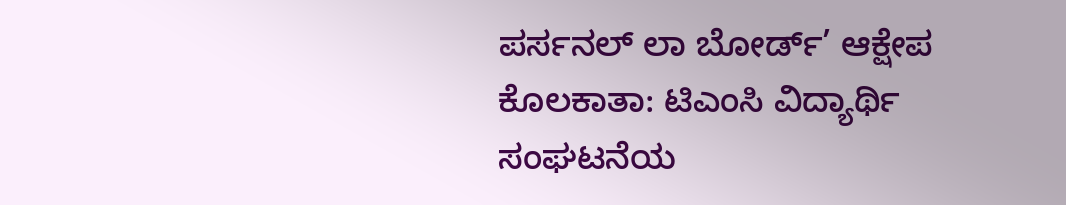ಪರ್ಸನಲ್ ಲಾ ಬೋರ್ಡ್’ ಆಕ್ಷೇಪ
ಕೊಲಕಾತಾ: ಟಿಎಂಸಿ ವಿದ್ಯಾರ್ಥಿ ಸಂಘಟನೆಯ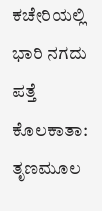ಕಚೇರಿಯಲ್ಲಿ ಭಾರಿ ನಗದು ಪತ್ತೆ
ಕೊಲಕಾತಾ: ತೃಣಮೂಲ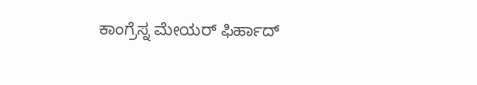ಕಾಂಗ್ರೆಸ್ನ ಮೇಯರ್ ಫಿರ್ಹಾದ್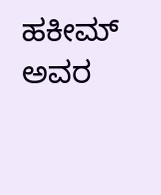ಹಕೀಮ್ ಅವರ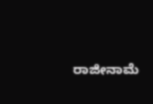ರಾಜೀನಾಮೆ